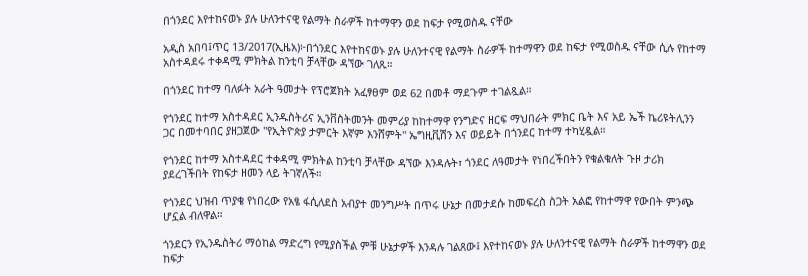በጎንደር እየተከናወኑ ያሉ ሁለንተናዊ የልማት ስራዎች ከተማዋን ወደ ከፍታ የሚወስዱ ናቸው

አዲስ አበባ፤ጥር 13/2017(ኢዜአ)፦በጎንደር እየተከናወኑ ያሉ ሁለንተናዊ የልማት ስራዎች ከተማዋን ወደ ከፍታ የሚወስዱ ናቸው ሲሉ የከተማ አስተዳደሩ ተቀዳሚ ምክትል ከንቲባ ቻላቸው ዳኘው ገለጹ።

በጎንደር ከተማ ባለፉት አራት ዓመታት የፕሮጀክት አፈፃፀም ወደ 62 በመቶ ማደጉም ተገልጿል።

የጎንደር ከተማ አስተዳደር ኢንዱስትሪና ኢንቨስትመንት መምሪያ ከከተማዋ የንግድና ዘርፍ ማህበራት ምክር ቤት እና አይ ኤች ኬሪዩትሊንን ጋር በመተባበር ያዘጋጀው "የኢትዮጵያ ታምርት እኛም እንሸምት" ኤግዚቪሽን እና ወይይት በጎንደር ከተማ ተካሂዷል።

የጎንደር ከተማ አስተዳደር ተቀዳሚ ምክትል ከንቲባ ቻላቸው ዳኘው እንዳሉት፣ ጎንደር ለዓመታት የነበረችበትን የቁልቁለት ጉዞ ታሪክ ያደረገችበት የከፍታ ዘመን ላይ ትገኛለች።

የጎንደር ህዝብ ጥያቄ የነበረው የአፄ ፋሲለደስ አብያተ መንግሥት በጥሩ ሁኔታ በመታደሱ ከመፍረስ ስጋት አልፎ የከተማዋ የውበት ምንጭ ሆኗል ብለዋል።

ጎንደርን የኢንዱስትሪ ማዕከል ማድረግ የሚያስችል ምቹ ሁኔታዎች እንዳሉ ገልጸው፤ እየተከናወኑ ያሉ ሁለንተናዊ የልማት ስራዎች ከተማዋን ወደ ከፍታ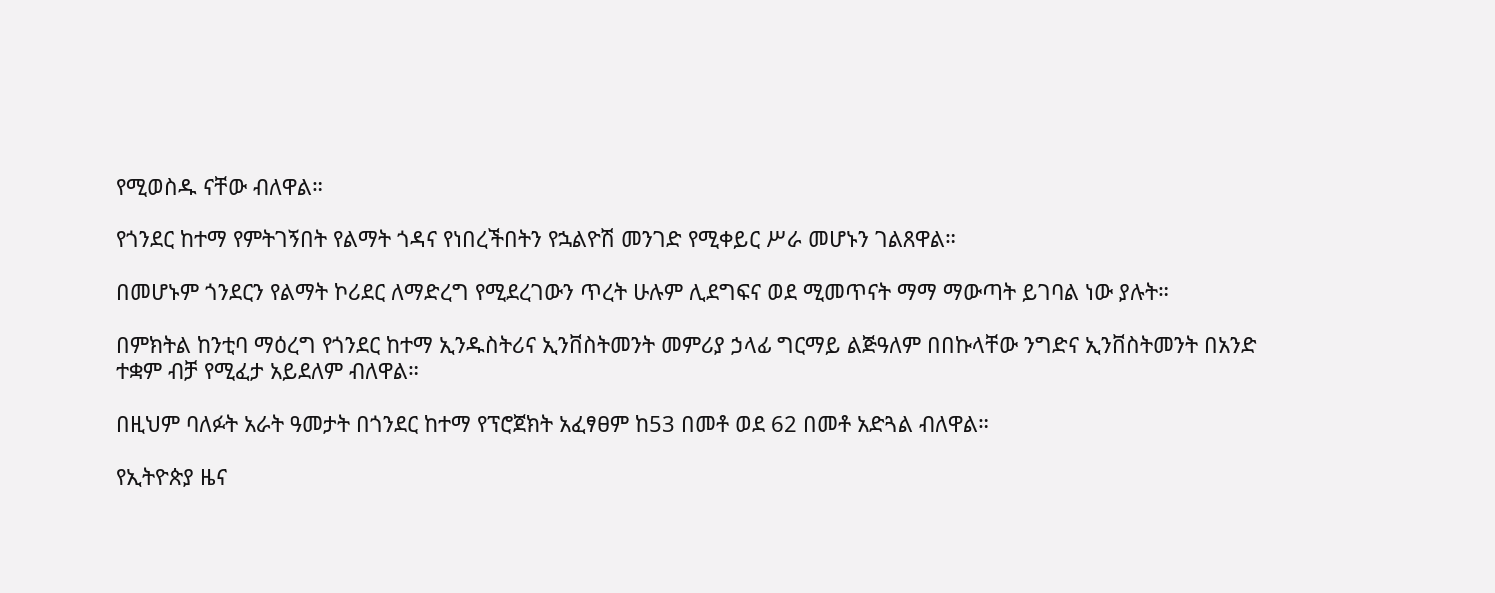የሚወስዱ ናቸው ብለዋል።

የጎንደር ከተማ የምትገኝበት የልማት ጎዳና የነበረችበትን የኋልዮሽ መንገድ የሚቀይር ሥራ መሆኑን ገልጸዋል።

በመሆኑም ጎንደርን የልማት ኮሪደር ለማድረግ የሚደረገውን ጥረት ሁሉም ሊደግፍና ወደ ሚመጥናት ማማ ማውጣት ይገባል ነው ያሉት።

በምክትል ከንቲባ ማዕረግ የጎንደር ከተማ ኢንዱስትሪና ኢንቨስትመንት መምሪያ ኃላፊ ግርማይ ልጅዓለም በበኩላቸው ንግድና ኢንቨስትመንት በአንድ ተቋም ብቻ የሚፈታ አይደለም ብለዋል።

በዚህም ባለፉት አራት ዓመታት በጎንደር ከተማ የፕሮጀክት አፈፃፀም ከ53 በመቶ ወደ 62 በመቶ አድጓል ብለዋል።

የኢትዮጵያ ዜና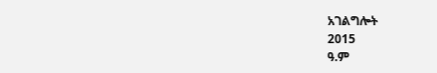አገልግሎት
2015
ዓ.ም